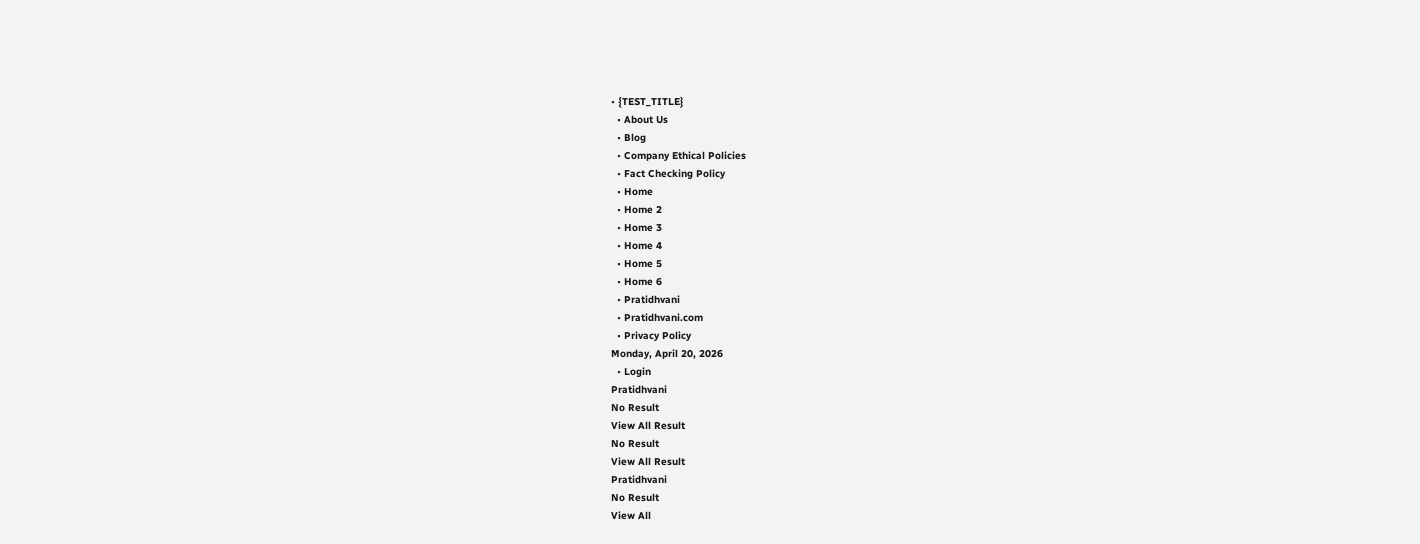• {TEST_TITLE}
  • About Us
  • Blog
  • Company Ethical Policies
  • Fact Checking Policy
  • Home
  • Home 2
  • Home 3
  • Home 4
  • Home 5
  • Home 6
  • Pratidhvani
  • Pratidhvani.com
  • Privacy Policy
Monday, April 20, 2026
  • Login
Pratidhvani
No Result
View All Result
No Result
View All Result
Pratidhvani
No Result
View All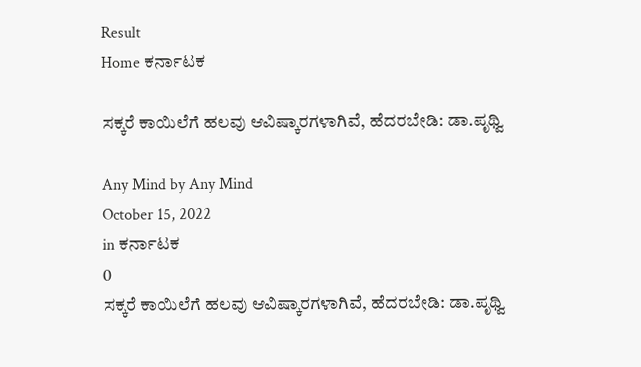Result
Home ಕರ್ನಾಟಕ

ಸಕ್ಕರೆ ಕಾಯಿಲೆಗೆ ಹಲವು ಆವಿಷ್ಕಾರಗಳಾಗಿವೆ, ಹೆದರಬೇಡಿ: ಡಾ.ಪೃಥ್ವಿ

Any Mind by Any Mind
October 15, 2022
in ಕರ್ನಾಟಕ
0
ಸಕ್ಕರೆ ಕಾಯಿಲೆಗೆ ಹಲವು ಆವಿಷ್ಕಾರಗಳಾಗಿವೆ, ಹೆದರಬೇಡಿ: ಡಾ.ಪೃಥ್ವಿ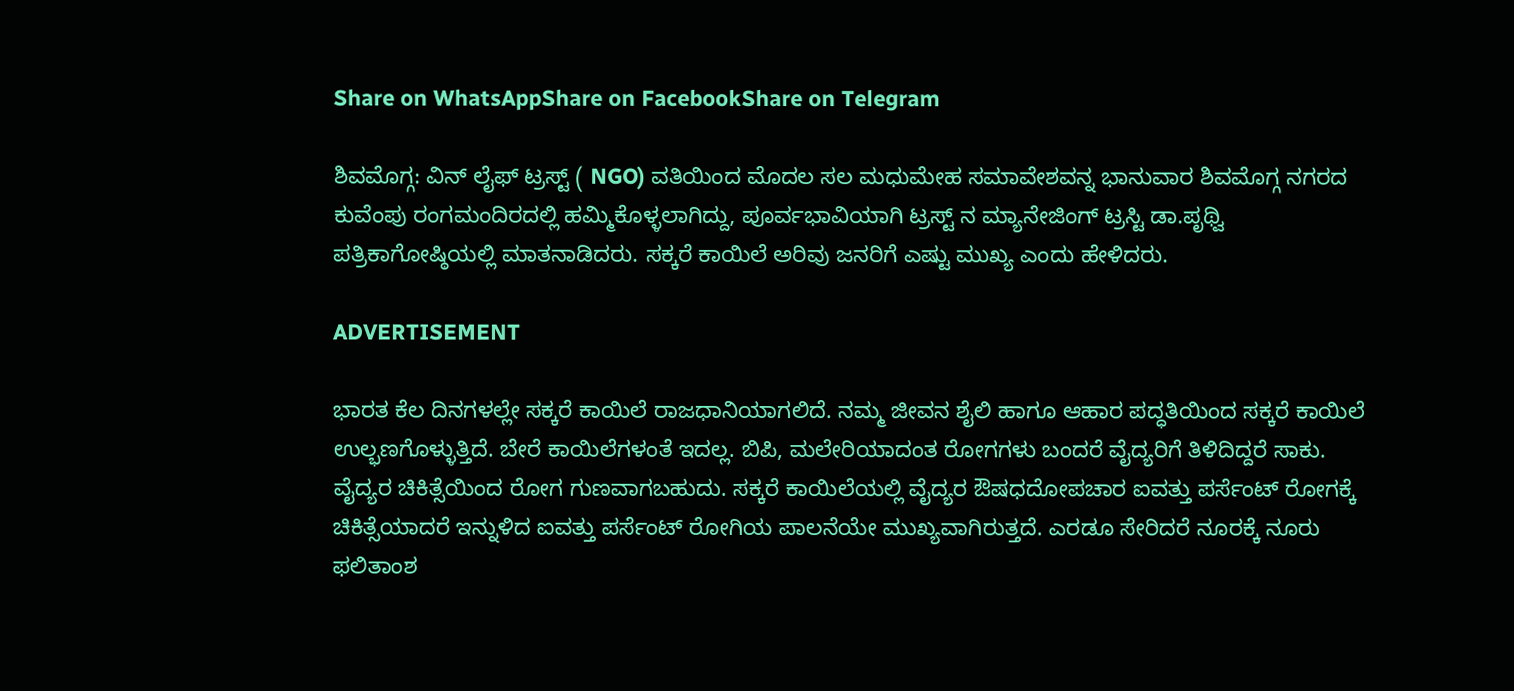Share on WhatsAppShare on FacebookShare on Telegram

ಶಿವಮೊಗ್ಗ: ವಿನ್ ಲೈಫ್ ಟ್ರಸ್ಟ್ ( NGO) ವತಿಯಿಂದ ಮೊದಲ ಸಲ ಮಧುಮೇಹ ಸಮಾವೇಶವನ್ನ ಭಾನುವಾರ ಶಿವಮೊಗ್ಗ ನಗರದ ಕುವೆಂಪು ರಂಗಮಂದಿರದಲ್ಲಿ ಹಮ್ಮಿಕೊಳ್ಳಲಾಗಿದ್ದು, ಪೂರ್ವಭಾವಿಯಾಗಿ ಟ್ರಸ್ಟ್ ನ ಮ್ಯಾನೇಜಿಂಗ್ ಟ್ರಸ್ಟಿ ಡಾ.ಪೃಥ್ವಿ ಪತ್ರಿಕಾಗೋಷ್ಠಿಯಲ್ಲಿ ಮಾತನಾಡಿದರು. ಸಕ್ಕರೆ ಕಾಯಿಲೆ ಅರಿವು ಜನರಿಗೆ ಎಷ್ಟು ಮುಖ್ಯ ಎಂದು ಹೇಳಿದರು.

ADVERTISEMENT

ಭಾರತ ಕೆಲ ದಿನಗಳಲ್ಲೇ ಸಕ್ಕರೆ ಕಾಯಿಲೆ ರಾಜಧಾನಿಯಾಗಲಿದೆ. ನಮ್ಮ ಜೀವನ ಶೈಲಿ ಹಾಗೂ ಆಹಾರ ಪದ್ಧತಿಯಿಂದ ಸಕ್ಕರೆ ಕಾಯಿಲೆ ಉಲ್ಭಣಗೊಳ್ಳುತ್ತಿದೆ. ಬೇರೆ ಕಾಯಿಲೆಗಳಂತೆ ಇದಲ್ಲ. ಬಿಪಿ, ಮಲೇರಿಯಾದಂತ ರೋಗಗಳು ಬಂದರೆ ವೈದ್ಯರಿಗೆ ತಿಳಿದಿದ್ದರೆ ಸಾಕು. ವೈದ್ಯರ ಚಿಕಿತ್ಸೆಯಿಂದ ರೋಗ ಗುಣವಾಗಬಹುದು. ಸಕ್ಕರೆ ಕಾಯಿಲೆಯಲ್ಲಿ ವೈದ್ಯರ ಔಷಧದೋಪಚಾರ ಐವತ್ತು ಪರ್ಸೆಂಟ್ ರೋಗಕ್ಕೆ ಚಿಕಿತ್ಸೆಯಾದರೆ ಇನ್ನುಳಿದ ಐವತ್ತು ಪರ್ಸೆಂಟ್ ರೋಗಿಯ ಪಾಲನೆಯೇ ಮುಖ್ಯವಾಗಿರುತ್ತದೆ. ಎರಡೂ ಸೇರಿದರೆ ನೂರಕ್ಕೆ ನೂರು ಫಲಿತಾಂಶ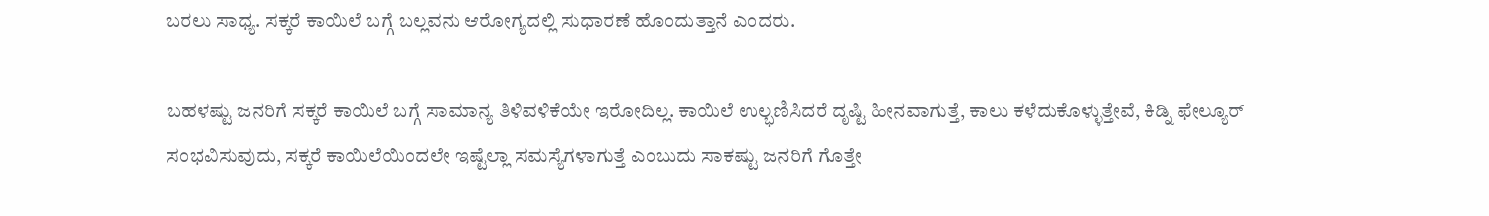ಬರಲು ಸಾಧ್ಯ. ಸಕ್ಕರೆ ಕಾಯಿಲೆ ಬಗ್ಗೆ ಬಲ್ಲವನು ಆರೋಗ್ಯದಲ್ಲಿ ಸುಧಾರಣೆ ಹೊಂದುತ್ತಾನೆ ಎಂದರು.

ಬಹಳಷ್ಟು ಜನರಿಗೆ ಸಕ್ಕರೆ ಕಾಯಿಲೆ ಬಗ್ಗೆ ಸಾಮಾನ್ಯ ತಿಳಿವಳಿಕೆಯೇ ಇರೋದಿಲ್ಲ. ಕಾಯಿಲೆ ಉಲ್ಭಣಿಸಿದರೆ ದೃಷ್ಟಿ ಹೀನವಾಗುತ್ತೆ, ಕಾಲು ಕಳೆದುಕೊಳ್ಳುತ್ತೇವೆ, ಕಿಡ್ನಿ ಫೇಲ್ಯೂರ್ ಸಂಭವಿಸುವುದು, ಸಕ್ಕರೆ ಕಾಯಿಲೆಯಿಂದಲೇ ಇಷ್ಟೆಲ್ಲಾ ಸಮಸ್ಯೆಗಳಾಗುತ್ತೆ ಎಂಬುದು ಸಾಕಷ್ಟು ಜನರಿಗೆ ಗೊತ್ತೇ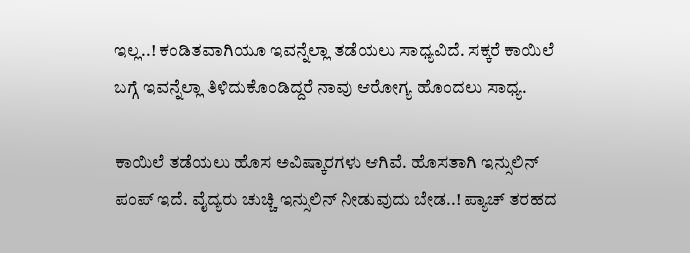ಇಲ್ಲ..! ಕಂಡಿತವಾಗಿಯೂ ಇವನ್ನೆಲ್ಲಾ ತಡೆಯಲು ಸಾಧ್ಯವಿದೆ. ಸಕ್ಕರೆ ಕಾಯಿಲೆ ಬಗ್ಗೆ ಇವನ್ನೆಲ್ಲಾ ತಿಳಿದುಕೊಂಡಿದ್ದರೆ ನಾವು ಆರೋಗ್ಯ ಹೊಂದಲು ಸಾಧ್ಯ.

ಕಾಯಿಲೆ ತಡೆಯಲು ಹೊಸ ಅವಿಷ್ಕಾರಗಳು ಆಗಿವೆ. ಹೊಸತಾಗಿ ಇನ್ಸುಲಿನ್ ಪಂಪ್ ಇದೆ. ವೈದ್ಯರು ಚುಚ್ಚಿ ಇನ್ಸುಲಿನ್ ನೀಡುವುದು ಬೇಡ..! ಪ್ಯಾಚ್ ತರಹದ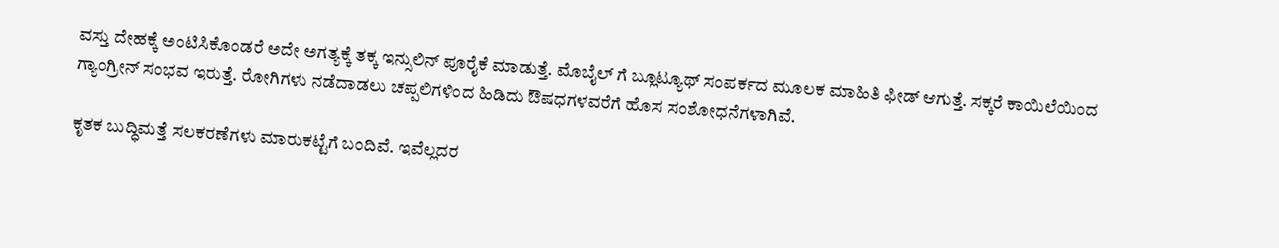ವಸ್ತು ದೇಹಕ್ಕೆ ಅಂಟಿಸಿಕೊಂಡರೆ ಅದೇ ಅಗತ್ಯಕ್ಕೆ ತಕ್ಕ ಇನ್ಸುಲಿನ್ ಪೂರೈಕೆ ಮಾಡುತ್ತೆ. ಮೊಬೈಲ್ ಗೆ ಬ್ಲೂಟ್ಯೂಥ್ ಸಂಪರ್ಕದ ಮೂಲಕ ಮಾಹಿತಿ ಫೀಡ್ ಆಗುತ್ತೆ. ಸಕ್ಕರೆ ಕಾಯಿಲೆಯಿಂದ ಗ್ಯಾಂಗ್ರೀನ್ ಸಂಭವ ಇರುತ್ತೆ. ರೋಗಿಗಳು ನಡೆದಾಡಲು ಚಪ್ಪಲಿಗಳಿಂದ ಹಿಡಿದು ಔಷಧಗಳವರೆಗೆ ಹೊಸ ಸಂಶೋಧನೆಗಳಾಗಿವೆ.

ಕೃತಕ ಬುದ್ಧಿಮತ್ತೆ ಸಲಕರಣೆಗಳು ಮಾರುಕಟ್ಟೆಗೆ ಬಂದಿವೆ‌. ಇವೆಲ್ಲದರ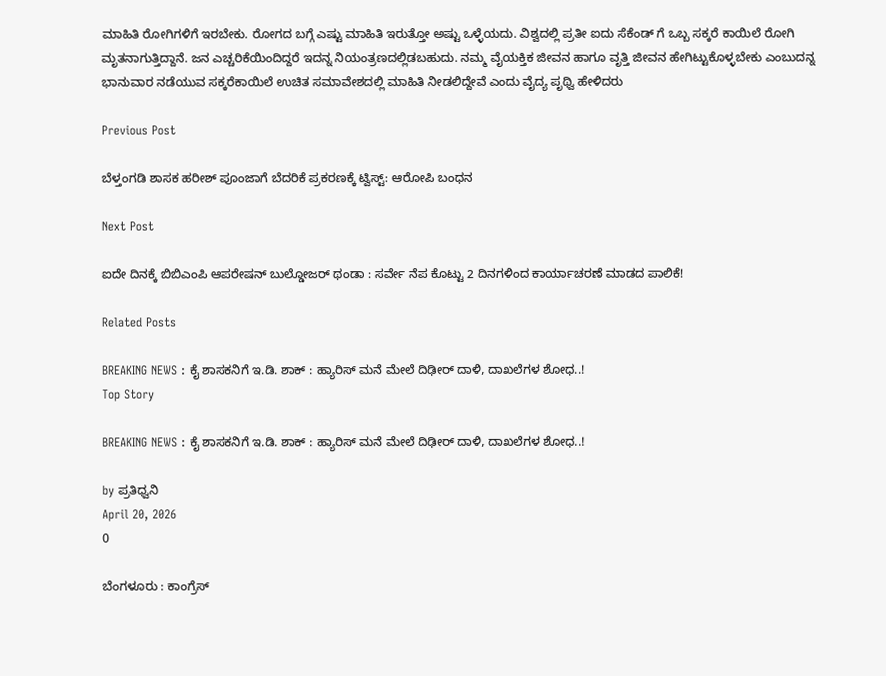ಮಾಹಿತಿ ರೋಗಿಗಳಿಗೆ ಇರಬೇಕು‌. ರೋಗದ ಬಗ್ಗೆ ಎಷ್ಟು ಮಾಹಿತಿ ಇರುತ್ತೋ ಅಷ್ಟು ಒಳ್ಳೆಯದು. ವಿಶ್ವದಲ್ಲಿ ಪ್ರತೀ ಐದು ಸೆಕೆಂಡ್ ಗೆ ಒಬ್ಬ ಸಕ್ಕರೆ ಕಾಯಿಲೆ ರೋಗಿ ಮೃತನಾಗುತ್ತಿದ್ದಾನೆ. ಜನ ಎಚ್ಚರಿಕೆಯಿಂದಿದ್ದರೆ ಇದನ್ನ ನಿಯಂತ್ರಣದಲ್ಲಿಡಬಹುದು. ನಮ್ಮ ವೈಯಕ್ತಿಕ ಜೀವನ ಹಾಗೂ ವೃತ್ತಿ ಜೀವನ ಹೇಗಿಟ್ಟುಕೊಳ್ಳಬೇಕು ಎಂಬುದನ್ನ ಭಾನುವಾರ ನಡೆಯುವ ಸಕ್ಕರೆಕಾಯಿಲೆ ಉಚಿತ ಸಮಾವೇಶದಲ್ಲಿ ಮಾಹಿತಿ ನೀಡಲಿದ್ದೇವೆ ಎಂದು ವೈದ್ಯ ಪೃಥ್ವಿ ಹೇಳಿದರು

Previous Post

ಬೆಳ್ತಂಗಡಿ ಶಾಸಕ ಹರೀಶ್ ಪೂಂಜಾಗೆ ಬೆದರಿಕೆ ಪ್ರಕರಣಕ್ಕೆ ಟ್ವಿಸ್ಟ್: ಆರೋಪಿ ಬಂಧನ

Next Post

ಐದೇ ದಿನಕ್ಕೆ ಬಿಬಿಎಂಪಿ ಆಪರೇಷನ್ ಬುಲ್ಡೋಜರ್ ಥಂಡಾ : ಸರ್ವೇ ನೆಪ ಕೊಟ್ಟು 2 ದಿನಗಳಿಂದ ಕಾರ್ಯಾಚರಣೆ ಮಾಡದ ಪಾಲಿಕೆ!

Related Posts

BREAKING NEWS : ಕೈ ಶಾಸಕನಿಗೆ ಇ.ಡಿ. ಶಾಕ್‌ : ಹ್ಯಾರಿಸ್‌ ಮನೆ ಮೇಲೆ ದಿಢೀರ್ ದಾಳಿ, ದಾಖಲೆಗಳ ಶೋಧ..!
Top Story

BREAKING NEWS : ಕೈ ಶಾಸಕನಿಗೆ ಇ.ಡಿ. ಶಾಕ್‌ : ಹ್ಯಾರಿಸ್‌ ಮನೆ ಮೇಲೆ ದಿಢೀರ್ ದಾಳಿ, ದಾಖಲೆಗಳ ಶೋಧ..!

by ಪ್ರತಿಧ್ವನಿ
April 20, 2026
0

ಬೆಂಗಳೂರು : ಕಾಂಗ್ರೆಸ್‌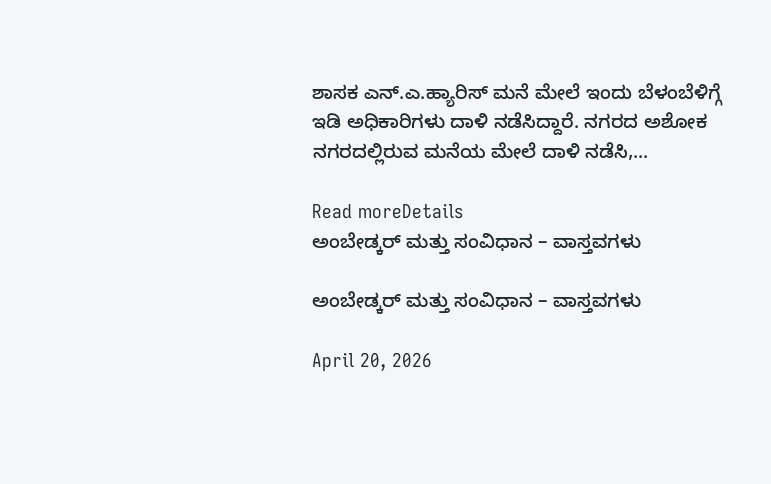ಶಾಸಕ ಎನ್.ಎ.ಹ್ಯಾರಿಸ್‌ ಮನೆ ಮೇಲೆ ಇಂದು ಬೆಳಂಬೆಳಿಗ್ಗೆ ಇಡಿ ಅಧಿಕಾರಿಗಳು ದಾಳಿ ನಡೆಸಿದ್ದಾರೆ. ನಗರದ ಅಶೋಕ ನಗರದಲ್ಲಿರುವ ಮನೆಯ ಮೇಲೆ ದಾಳಿ ನಡೆಸಿ,...

Read moreDetails
ಅಂಬೇಡ್ಕರ್ ಮತ್ತು ಸಂವಿಧಾನ – ವಾಸ್ತವಗಳು

ಅಂಬೇಡ್ಕರ್ ಮತ್ತು ಸಂವಿಧಾನ – ವಾಸ್ತವಗಳು

April 20, 2026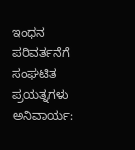ಇಂಧನ ಪರಿವರ್ತನೆಗೆ ಸಂಘಟಿತ ಪ್ರಯತ್ನಗಳು ಅನಿವಾರ್ಯ: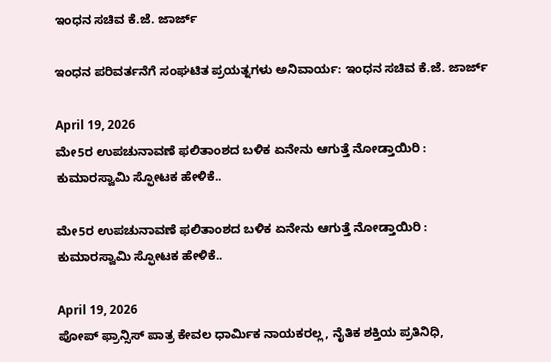ಇಂಧನ ಸಚಿವ ಕೆ.ಜೆ. ಜಾರ್ಜ್

ಇಂಧನ ಪರಿವರ್ತನೆಗೆ ಸಂಘಟಿತ ಪ್ರಯತ್ನಗಳು ಅನಿವಾರ್ಯ: ಇಂಧನ ಸಚಿವ ಕೆ.ಜೆ. ಜಾರ್ಜ್

April 19, 2026
ಮೇ5ರ ಉಪಚುನಾವಣೆ ಫಲಿತಾಂಶದ ಬಳಿಕ ಏನೇನು ಆಗುತ್ತೆ ನೋಡ್ತಾಯಿರಿ : ಕುಮಾರಸ್ವಾಮಿ ಸ್ಫೋಟಕ ಹೇಳಿಕೆ..

ಮೇ5ರ ಉಪಚುನಾವಣೆ ಫಲಿತಾಂಶದ ಬಳಿಕ ಏನೇನು ಆಗುತ್ತೆ ನೋಡ್ತಾಯಿರಿ : ಕುಮಾರಸ್ವಾಮಿ ಸ್ಫೋಟಕ ಹೇಳಿಕೆ..

April 19, 2026
ಪೋಪ್ ಫ್ರಾನ್ಸಿಸ್ ಪಾತ್ರ ಕೇವಲ ಧಾರ್ಮಿಕ ನಾಯಕರಲ್ಲ, ನೈತಿಕ ಶಕ್ತಿಯ ಪ್ರತಿನಿಧಿ,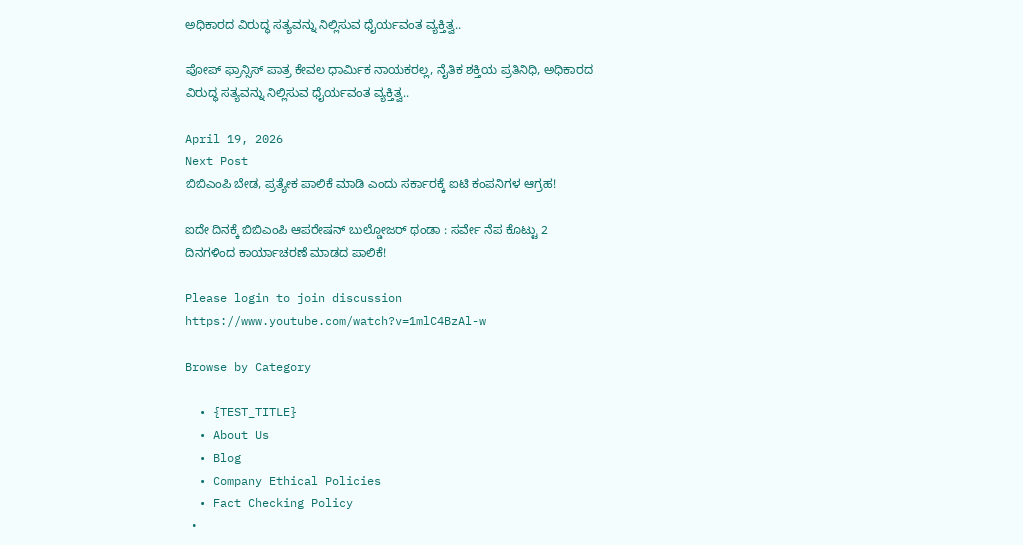ಅಧಿಕಾರದ ವಿರುದ್ಧ ಸತ್ಯವನ್ನು ನಿಲ್ಲಿಸುವ ಧೈರ್ಯವಂತ ವ್ಯಕ್ತಿತ್ವ..

ಪೋಪ್ ಫ್ರಾನ್ಸಿಸ್ ಪಾತ್ರ ಕೇವಲ ಧಾರ್ಮಿಕ ನಾಯಕರಲ್ಲ, ನೈತಿಕ ಶಕ್ತಿಯ ಪ್ರತಿನಿಧಿ, ಅಧಿಕಾರದ ವಿರುದ್ಧ ಸತ್ಯವನ್ನು ನಿಲ್ಲಿಸುವ ಧೈರ್ಯವಂತ ವ್ಯಕ್ತಿತ್ವ..

April 19, 2026
Next Post
ಬಿಬಿಎಂಪಿ ಬೇಡ, ಪ್ರತ್ಯೇಕ ಪಾಲಿಕೆ ಮಾಡಿ ಎಂದು ಸರ್ಕಾರಕ್ಕೆ ಐಟಿ ಕಂಪನಿಗಳ ಆಗ್ರಹ!

ಐದೇ ದಿನಕ್ಕೆ ಬಿಬಿಎಂಪಿ ಆಪರೇಷನ್ ಬುಲ್ಡೋಜರ್ ಥಂಡಾ : ಸರ್ವೇ ನೆಪ ಕೊಟ್ಟು 2 ದಿನಗಳಿಂದ ಕಾರ್ಯಾಚರಣೆ ಮಾಡದ ಪಾಲಿಕೆ!

Please login to join discussion
https://www.youtube.com/watch?v=1mlC4BzAl-w

Browse by Category

  • {TEST_TITLE}
  • About Us
  • Blog
  • Company Ethical Policies
  • Fact Checking Policy
  •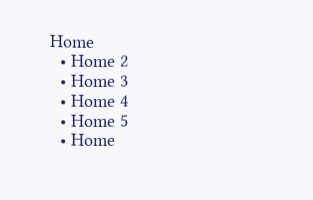Home
  • Home 2
  • Home 3
  • Home 4
  • Home 5
  • Home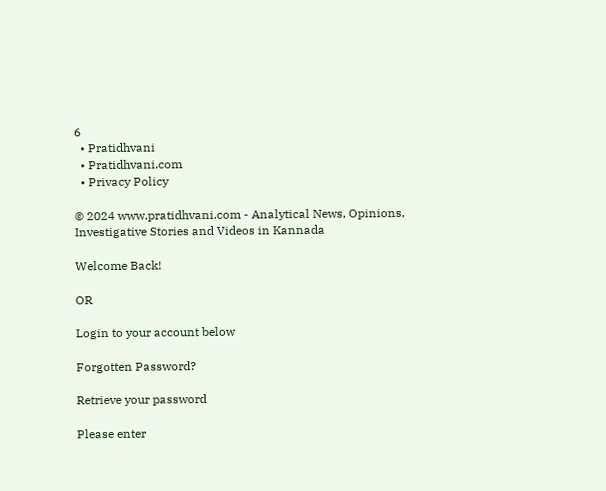6
  • Pratidhvani
  • Pratidhvani.com
  • Privacy Policy

© 2024 www.pratidhvani.com - Analytical News, Opinions, Investigative Stories and Videos in Kannada

Welcome Back!

OR

Login to your account below

Forgotten Password?

Retrieve your password

Please enter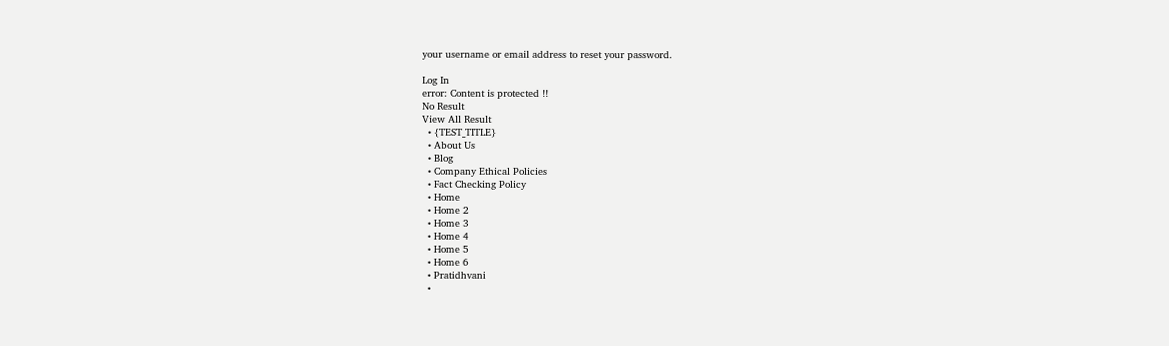your username or email address to reset your password.

Log In
error: Content is protected !!
No Result
View All Result
  • {TEST_TITLE}
  • About Us
  • Blog
  • Company Ethical Policies
  • Fact Checking Policy
  • Home
  • Home 2
  • Home 3
  • Home 4
  • Home 5
  • Home 6
  • Pratidhvani
  •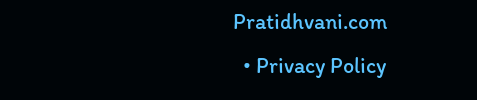Pratidhvani.com
  • Privacy Policy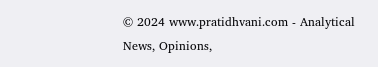© 2024 www.pratidhvani.com - Analytical News, Opinions,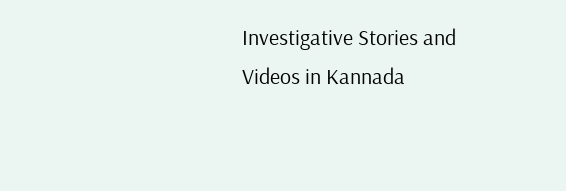Investigative Stories and Videos in Kannada